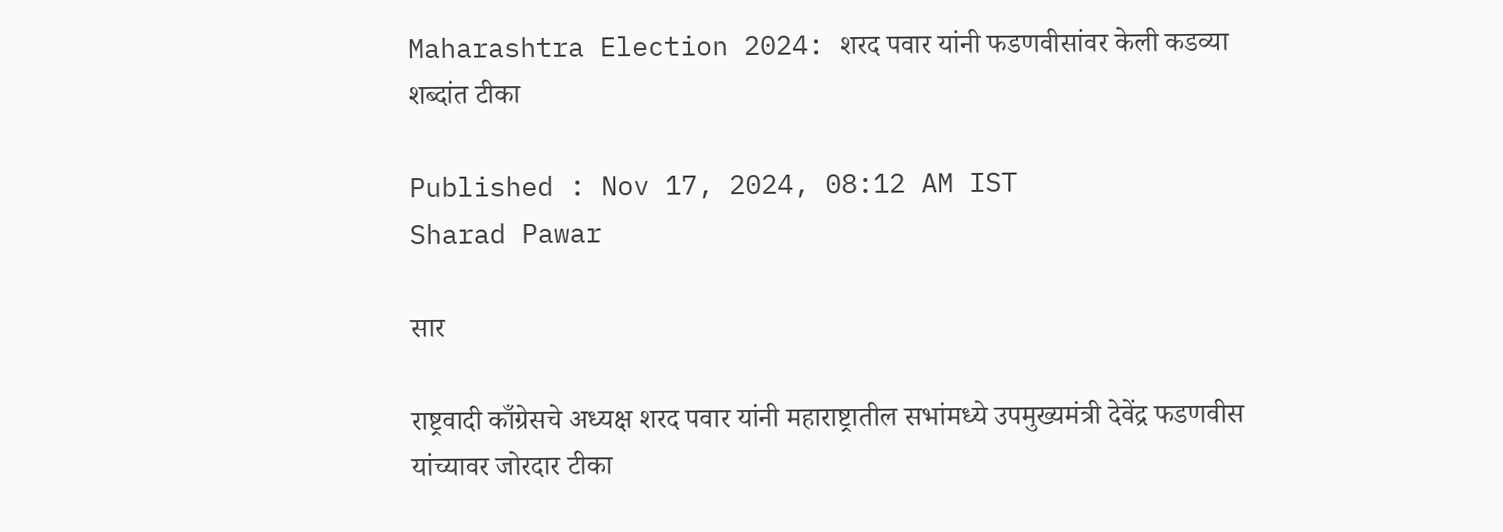Maharashtra Election 2024: शरद पवार यांनी फडणवीसांवर केली कडव्या शब्दांत टीका

Published : Nov 17, 2024, 08:12 AM IST
Sharad Pawar

सार

राष्ट्रवादी काँग्रेसचे अध्यक्ष शरद पवार यांनी महाराष्ट्रातील सभांमध्ये उपमुख्यमंत्री देवेंद्र फडणवीस यांच्यावर जोरदार टीका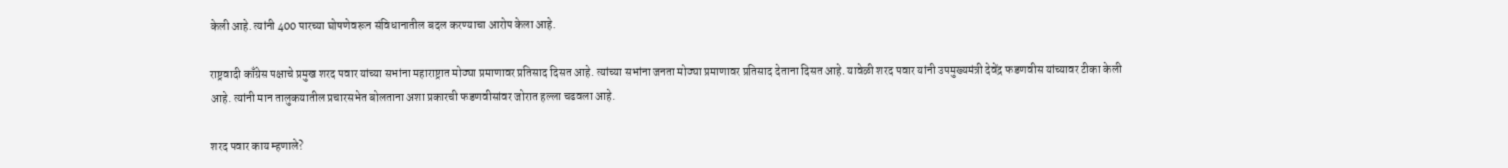केली आहे. त्यांनी 400 पारच्या घोषणेवरून संविधानातील बदल करण्याचा आरोप केला आहे.

राष्ट्रवादी काँग्रेस पक्षाचे प्रमुख शरद पवार यांच्या सभांना महाराष्ट्रात मोठ्या प्रमाणावर प्रतिसाद दिसत आहे. त्यांच्या सभांना जनता मोठ्या प्रमाणावर प्रतिसाद देताना दिसत आहे. यावेळी शरद पवार यांनी उपमुख्यमंत्री देवेंद्र फडणवीस यांच्यावर टीका केली आहे. त्यांनी मान तालुकयातील प्रचारसभेत बोलताना अशा प्रकारची फडणवीसांवर जोरात हल्ला चढवला आहे.

शरद पवार काय म्हणाले?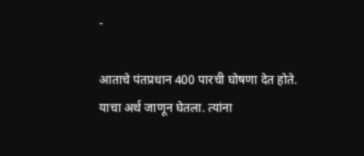-

आताचे पंतप्रधान 400 पारची घोषणा देत होते. याचा अर्थ जाणून घेतला. त्यांना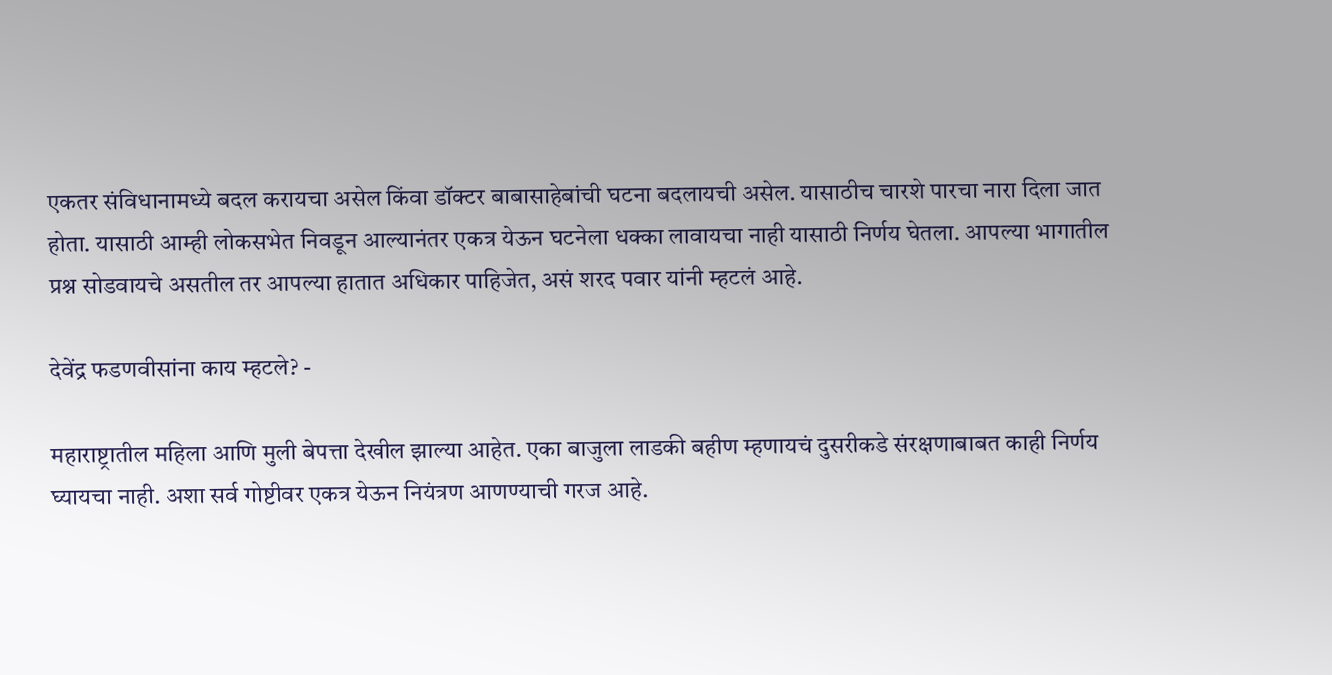एकतर संविधानामध्ये बदल करायचा असेल किंवा डॉक्टर बाबासाहेबांची घटना बदलायची असेल. यासाठीच चारशे पारचा नारा दिला जात होता. यासाठी आम्ही लोकसभेत निवडून आल्यानंतर एकत्र येऊन घटनेला धक्का लावायचा नाही यासाठी निर्णय घेतला. आपल्या भागातील प्रश्न सोडवायचे असतील तर आपल्या हातात अधिकार पाहिजेत, असं शरद पवार यांनी म्हटलं आहे.

देवेंद्र फडणवीसांना काय म्हटले? -

महाराष्ट्रातील महिला आणि मुली बेपत्ता देखील झाल्या आहेत. एका बाजुला लाडकी बहीण म्हणायचं दुसरीकडे संरक्षणाबाबत काही निर्णय घ्यायचा नाही. अशा सर्व गोष्टीवर एकत्र येऊन नियंत्रण आणण्याची गरज आहे.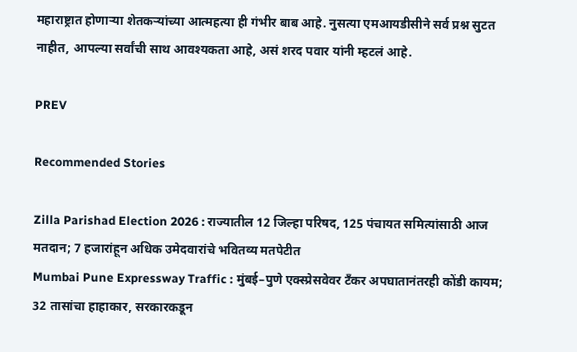महाराष्ट्रात होणाऱ्या शेतकऱ्यांच्या आत्महत्या ही गंभीर बाब आहे. नुसत्या एमआयडीसीने सर्व प्रश्न सुटत नाहीत, आपल्या सर्वांची साथ आवश्यकता आहे, असं शरद पवार यांनी म्हटलं आहे.

PREV

Recommended Stories

Zilla Parishad Election 2026 : राज्यातील 12 जिल्हा परिषद, 125 पंचायत समित्यांसाठी आज मतदान; 7 हजारांहून अधिक उमेदवारांचे भवितव्य मतपेटीत
Mumbai Pune Expressway Traffic : मुंबई–पुणे एक्स्प्रेसवेवर टँकर अपघातानंतरही कोंडी कायम; 32 तासांचा हाहाकार, सरकारकडून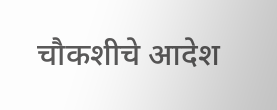चौकशीचे आदेश